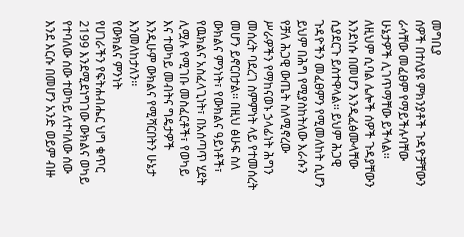መግቢያ
ሰዎች በተለያዩ ምክንያቶች ጉዳዮቻቸውን ራሳቸው መፈፀም የማይችሉባቸው ሁኔታዎች ሊገጥማቸው ይችላል፡፡ ለዚህም ሲባል ሌሎች ሰዎች ጉዳያቸውን እንደነሱ በመሆን እንዲፈፅሙላቸው ሲያደርጉ ይስተዋላል፡፡ ይህም ሕጋዊ ጉዳዮችን መፈፀምን የሚመለከት ሲሆን ይህም በሕግ የሚያስከትለው እራሱን የቻለ ሕጋዊ ውጤት ስለሚኖረው ሥራዎችን የማከናወኑ ኃላፊነት ሕግን መሰረት ባደረገ ስምምነት ላይ የተመሰረት መሆን ይኖርበታል፡፡ በዚህ ፅሁፍ ስለ ውክልና ምንነት፣ የውክልና ዓይነቶች፣ የዉክልና አስፈላጊነት፣ በአሰጣጥ ሂደት ሊሟሉ የሚገቡ መስፈርቶች፣ የወካይ እና ተወካይ መብትና ግዴታዎች እንዲሁም ውክልና የሚሻርበትን ሁኔታ እንመለከታለን፡፡
የውክልና ምንነት
የሀገራችን የፍትሐብሔር ህግ ቁጥር 2199 እንደሚደነግገው ውክልና ወካይ የተባለው ሰው ተወካይ ለተባለው ሰው እንደ እርሱ በመሆን አንድ ወይም ብዙ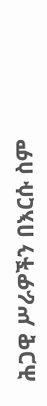ሕጋዊ ሥራዎችን በእርሱ ስም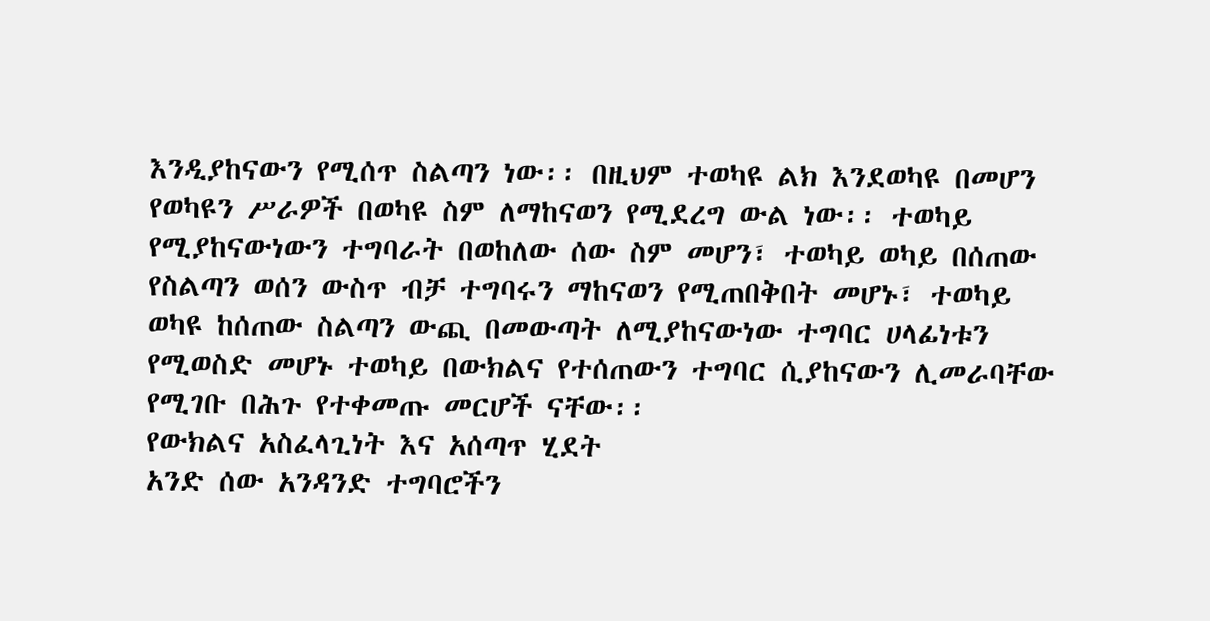እንዲያከናውን የሚሰጥ ስልጣን ነው፡፡ በዚህም ተወካዩ ልክ እንደወካዩ በመሆን የወካዩን ሥራዎች በወካዩ ስም ለማከናወን የሚደረግ ውል ነው፡፡ ተወካይ የሚያከናውነውን ተግባራት በወከለው ሰው ስም መሆን፣ ተወካይ ወካይ በሰጠው የስልጣን ወሰን ውስጥ ብቻ ተግባሩን ማከናወን የሚጠበቅበት መሆኑ፣ ተወካይ ወካዩ ከሰጠው ስልጣን ውጪ በመውጣት ለሚያከናውነው ተግባር ሀላፊነቱን የሚወስድ መሆኑ ተወካይ በውክልና የተሰጠውን ተግባር ሲያከናውን ሊመራባቸው የሚገቡ በሕጉ የተቀመጡ መርሆች ናቸው፡፡
የውክልና አስፈላጊነት እና አሰጣጥ ሂደት
አንድ ሰው አንዳንድ ተግባሮችን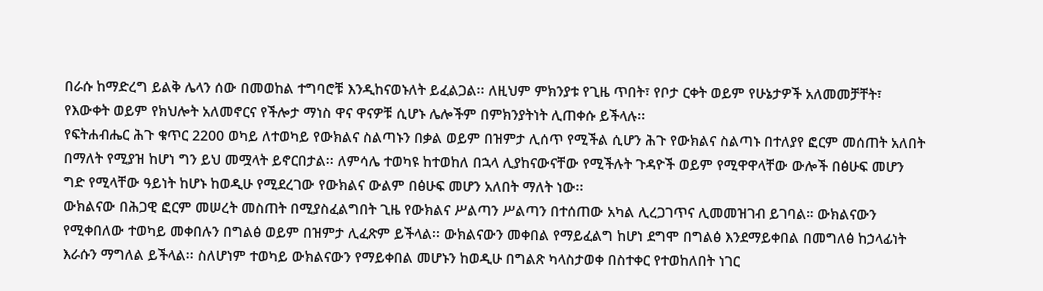በራሱ ከማድረግ ይልቅ ሌላን ሰው በመወከል ተግባሮቹ እንዲከናወኑለት ይፈልጋል፡፡ ለዚህም ምክንያቱ የጊዜ ጥበት፣ የቦታ ርቀት ወይም የሁኔታዎች አለመመቻቸት፣ የእውቀት ወይም የክህሎት አለመኖርና የችሎታ ማነስ ዋና ዋናዎቹ ሲሆኑ ሌሎችም በምክንያትነት ሊጠቀሱ ይችላሉ፡፡
የፍትሐብሔር ሕጉ ቁጥር 2200 ወካይ ለተወካይ የውክልና ስልጣኑን በቃል ወይም በዝምታ ሊሰጥ የሚችል ሲሆን ሕጉ የውክልና ስልጣኑ በተለያየ ፎርም መሰጠት አለበት በማለት የሚያዝ ከሆነ ግን ይህ መሟላት ይኖርበታል፡፡ ለምሳሌ ተወካዩ ከተወከለ በኋላ ሊያከናውናቸው የሚችሉት ጉዳዮች ወይም የሚዋዋላቸው ውሎች በፅሁፍ መሆን ግድ የሚላቸው ዓይነት ከሆኑ ከወዲሁ የሚደረገው የውክልና ውልም በፅሁፍ መሆን አለበት ማለት ነው፡፡
ውክልናው በሕጋዊ ፎርም መሠረት መስጠት በሚያስፈልግበት ጊዜ የውክልና ሥልጣን ሥልጣን በተሰጠው አካል ሊረጋገጥና ሊመመዝገብ ይገባል። ውክልናውን የሚቀበለው ተወካይ መቀበሉን በግልፅ ወይም በዝምታ ሊፈጽም ይችላል፡፡ ውክልናውን መቀበል የማይፈልግ ከሆነ ደግሞ በግልፅ እንደማይቀበል በመግለፅ ከኃላፊነት እራሱን ማግለል ይችላል፡፡ ስለሆነም ተወካይ ውክልናውን የማይቀበል መሆኑን ከወዲሁ በግልጽ ካላስታወቀ በስተቀር የተወከለበት ነገር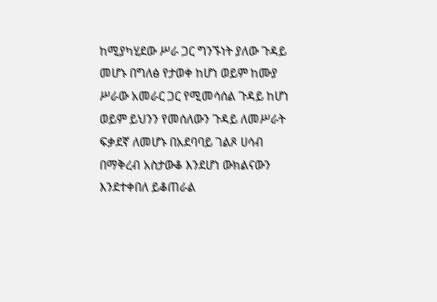ከሚያካሂደው ሥራ ጋር ግንኙነት ያለው ጉዳይ መሆኑ በግለፅ የታወቀ ከሆነ ወይም ከሙያ ሥራው አመራር ጋር የሚመሳሰል ጉዳይ ከሆነ ወይም ይህንን የመሰለውን ጉዳይ ለመሥራት ፍቃደኛ ለመሆኑ በአደባባይ ገልጾ ሀሳብ በማቅረብ አስታውቆ እንደሆነ ውክልናውን እንደተቀበለ ይቆጠራል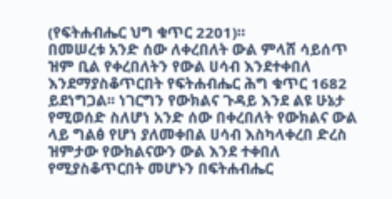(የፍትሐብሔር ህግ ቁጥር 2201)።
በመሠረቱ አንድ ሰው ለቀረበለት ውል ምላሸ ሳይሰጥ ዝም ቢል የቀረበለትን የውል ሀሳብ እንደተቀበለ እንደማያስቆጥርበት የፍትሐብሔር ሕግ ቁጥር 1682 ይደነግጋል፡፡ ነገርግን የውክልና ጉዳይ እንደ ልዩ ሁኔታ የሚወሰድ ስለሆነ አንድ ሰው በቀረበለት የውክልና ውል ላይ ግልፅ የሆነ ያለመቀበል ሀሳብ እስካላቀረበ ድረስ ዝምታው የውክልናውን ውል እንደ ተቀበለ የሚያስቆጥርበት መሆኑን በፍትሐብሔር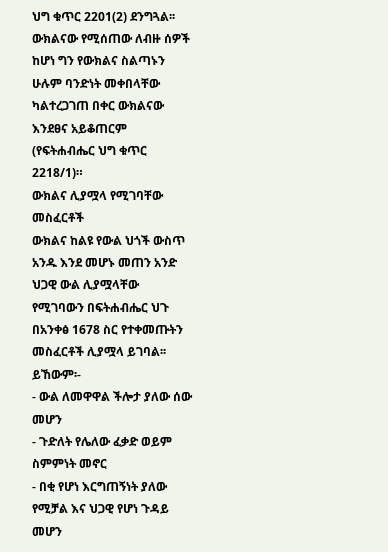ህግ ቁጥር 2201(2) ደንግጓል፡፡ ውክልናው የሚሰጠው ለብዙ ሰዎች ከሆነ ግን የውክልና ስልጣኑን ሁሉም ባንድነት መቀበላቸው ካልተረጋገጠ በቀር ውክልናው እንደፀና አይቆጠርም (የፍትሐብሔር ህግ ቁጥር 2218/1)።
ውክልና ሊያሟላ የሚገባቸው መስፈርቶች
ውክልና ከልዩ የውል ህጎች ውስጥ አንዱ እንደ መሆኑ መጠን አንድ ህጋዊ ውል ሊያሟላቸው የሚገባውን በፍትሐብሔር ህጉ በአንቀፅ 1678 ስር የተቀመጡትን መስፈርቶች ሊያሟላ ይገባል፡፡ ይኸውም፡-
- ውል ለመዋዋል ችሎታ ያለው ሰው መሆን
- ጉድለት የሌለው ፈቃድ ወይም ስምምነት መኖር
- በቂ የሆነ እርግጠኝነት ያለው የሚቻል እና ህጋዊ የሆነ ጉዳይ መሆን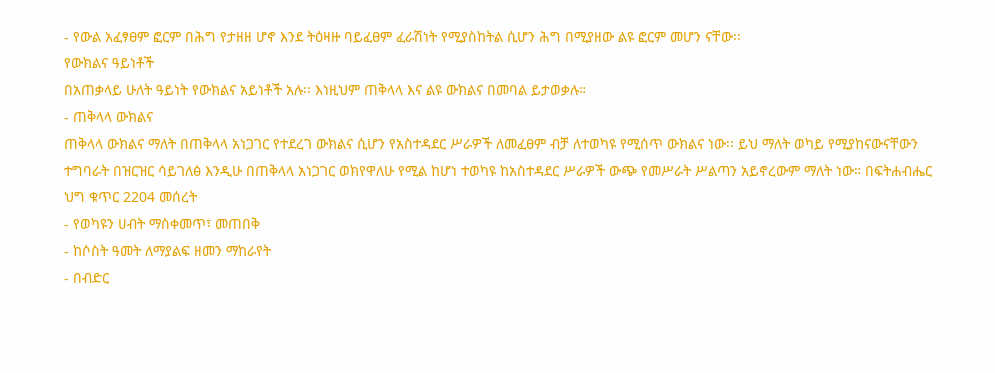- የውል አፈፃፀም ፎርም በሕግ የታዘዘ ሆኖ እንደ ትዕዛዙ ባይፈፀም ፈራሽነት የሚያስከትል ሲሆን ሕግ በሚያዘው ልዩ ፎርም መሆን ናቸው፡፡
የውክልና ዓይነቶች
በአጠቃላይ ሁለት ዓይነት የውክልና አይነቶች አሉ፡፡ እነዚህም ጠቅላላ እና ልዩ ውክልና በመባል ይታወቃሉ።
- ጠቅላላ ውክልና
ጠቅላላ ውክልና ማለት በጠቅላላ አነጋገር የተደረገ ውክልና ሲሆን የአስተዳደር ሥራዎች ለመፈፀም ብቻ ለተወካዩ የሚሰጥ ውክልና ነው፡፡ ይህ ማለት ወካይ የሚያከናውናቸውን ተግባራት በዝርዝር ሳይገለፅ እንዲሁ በጠቅላላ አነጋገር ወክየዋለሁ የሚል ከሆነ ተወካዩ ከአስተዳደር ሥራዎች ውጭ የመሥራት ሥልጣን አይኖረውም ማለት ነው። በፍትሐብሔር ህግ ቁጥር 2204 መሰረት
- የወካዩን ሀብት ማስቀመጥ፣ መጠበቅ
- ከሶስት ዓመት ለማያልፍ ዘመን ማከራየት
- በብድር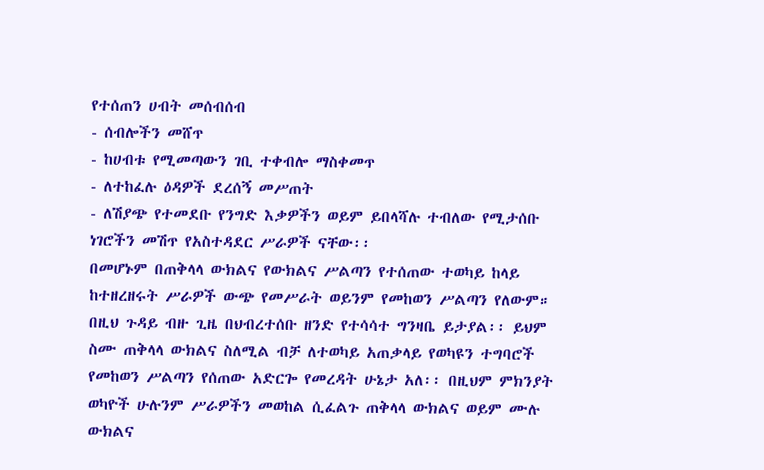የተሰጠን ሀብት መሰብሰብ
- ሰብሎችን መሸጥ
- ከሀብቱ የሚመጣውን ገቢ ተቀብሎ ማስቀመጥ
- ለተከፈሉ ዕዳዎች ደረሰኝ መሥጠት
- ለሽያጭ የተመደቡ የንግድ እቃዎችን ወይም ይበላሻሉ ተብለው የሚታሰቡ ነገሮችን መሽጥ የአስተዳደር ሥራዎች ናቸው፡፡
በመሆኑም በጠቅላላ ውክልና የውክልና ሥልጣን የተሰጠው ተወካይ ከላይ ከተዘረዘሩት ሥራዎች ውጭ የመሥራት ወይንም የመከወን ሥልጣን የለውም። በዚህ ጉዳይ ብዙ ጊዜ በህብረተሰቡ ዘንድ የተሳሳተ ግንዛቤ ይታያል፡፡ ይህም ስሙ ጠቅላላ ውክልና ስለሚል ብቻ ለተወካይ አጠቃላይ የወካዩን ተግባሮች የመከወን ሥልጣን የሰጠው አድርጐ የመረዳት ሁኔታ አለ፡፡ በዚህም ምክንያት ወካዮች ሁሉንም ሥራዎችን መወከል ሲፈልጉ ጠቅላላ ውክልና ወይም ሙሉ ውክልና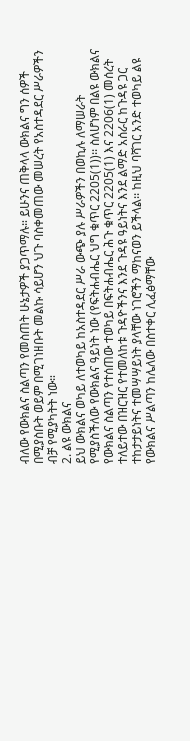ብለው የውክልና ስልጣን የመስጠት ሁኔታዎች ያጋጥማሉ። ይሁንና ጠቅላላ ውክልና ግን ሰዎች በሚያስቡት ወይም በሚገነዘቡት መልኩ ሳይሆን ህጉ ባስቀመጠው መሠረት የአስተዳደር ሥራዎችን ብቻ የሚያካትት ነው።
2. ልዩ ውክልና
ይህ ውክልና ወካይ ለተወካይ ከአስተዳደር ሥራ ውጭ ያሉ ሥራዎችን በወኪሉ ለማሠራት የሚያስችለው የውክልና ዓይነት ነው (የፍትሐብሔር ህግ ቁጥር 2205(1))፡፡ ስለሆነም በልዩ ውክልና የውክልና ስልጣን የተሰጠው ተወካይ በፍትሐብሔር ሕጉ ቁጥር 2205(1) እና 2206(1) መሰረት ተለይተው በዝርዝር የተመለከቱ ጉዳዮችንና እንደ ጉዳዩ ዓይነትና እንደ ልማድ አሰራር ከጉዳዩ ጋር ተከታታይነትና ተመሣሣይነት ያላቸው ነገሮችን ማከናወን ይችላል፡፡ ከዚህ ባሻገር አንድ ተወካይ ልዩ የውክልና ሥልጣን ከሌለው በስተቀር ሊፈፅማቸው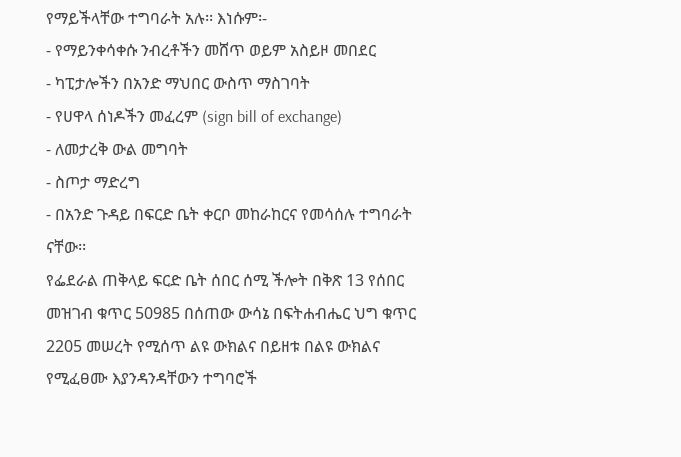የማይችላቸው ተግባራት አሉ፡፡ እነሱም፡-
- የማይንቀሳቀሱ ንብረቶችን መሸጥ ወይም አስይዞ መበደር
- ካፒታሎችን በአንድ ማህበር ውስጥ ማስገባት
- የሀዋላ ሰነዶችን መፈረም (sign bill of exchange)
- ለመታረቅ ውል መግባት
- ስጦታ ማድረግ
- በአንድ ጉዳይ በፍርድ ቤት ቀርቦ መከራከርና የመሳሰሉ ተግባራት ናቸው፡፡
የፌደራል ጠቅላይ ፍርድ ቤት ሰበር ሰሚ ችሎት በቅጽ 13 የሰበር መዝገብ ቁጥር 50985 በሰጠው ውሳኔ በፍትሐብሔር ህግ ቁጥር 2205 መሠረት የሚሰጥ ልዩ ውክልና በይዘቱ በልዩ ውክልና የሚፈፀሙ እያንዳንዳቸውን ተግባሮች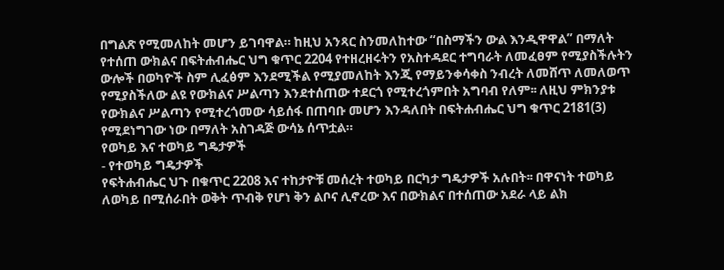በግልጽ የሚመለከት መሆን ይገባዋል። ከዚህ አንጻር ስንመለከተው “በስማችን ውል እንዲዋዋል” በማለት የተሰጠ ውክልና በፍትሐብሔር ህግ ቁጥር 2204 የተዘረዘሩትን የአስተዳደር ተግባራት ለመፈፀም የሚያስችሉትን ውሎች በወካዮች ስም ሊፈፅም እንደሚችል የሚያመለከት እንጂ የማይንቀሳቀስ ንብረት ለመሸጥ ለመለወጥ የሚያስችለው ልዩ የውክልና ሥልጣን እንደተሰጠው ተደርጎ የሚተረጎምበት አግባብ የለም፡፡ ለዚህ ምክንያቱ የውክልና ሥልጣን የሚተረጎመው ሳይሰፋ በጠባቡ መሆን እንዳለበት በፍትሐብሔር ህግ ቁጥር 2181(3) የሚደነግገው ነው በማለት አስገዳጅ ውሳኔ ሰጥቷል።
የወካይ እና ተወካይ ግዴታዎች
- የተወካይ ግዴታዎች
የፍትሐብሔር ህጉ በቁጥር 2208 እና ተከታዮቹ መሰረት ተወካይ በርካታ ግዴታዎች አሉበት፡፡ በዋናነት ተወካይ ለወካይ በሚሰራበት ወቅት ጥብቅ የሆነ ቅን ልቦና ሊኖረው እና በውክልና በተሰጠው አደራ ላይ ልክ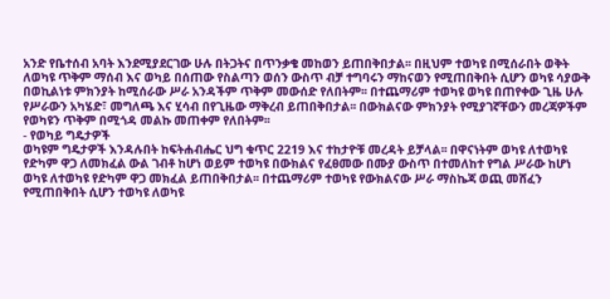አንድ የቤተሰብ አባት እንደሚያደርገው ሁሉ በትጋትና በጥንቃቄ መከወን ይጠበቅበታል፡፡ በዚህም ተወካዩ በሚሰራበት ወቅት ለወካዩ ጥቅም ማሰብ እና ወካይ በሰጠው የስልጣን ወሰን ውስጥ ብቻ ተግባሩን ማከናወን የሚጠበቅበት ሲሆን ወካዩ ሳያውቅ በወኪልነቱ ምክንያት ከሚሰራው ሥራ አንዳችም ጥቅም መውሰድ የለበትም፡፡ በተጨማሪም ተወካዩ ወካዩ በጠየቀው ጊዜ ሁሉ የሥራውን አካሄድ፣ መግለጫ እና ሂሳብ በየጊዜው ማቅረብ ይጠበቅበታል፡፡ በውክልናው ምክንያት የሚያገኛቸውን መረጃዎችም የወካዩን ጥቅም በሚጎዳ መልኩ መጠቀም የለበትም፡፡
- የወካይ ግዴታዎች
ወካዩም ግዴታዎች እንዳሉበት ከፍትሐብሔር ህግ ቁጥር 2219 እና ተከታዮቹ መረዳት ይቻላል፡፡ በዋናነትም ወካዩ ለተወካዩ የድካም ዋጋ ለመክፈል ውል ገብቶ ከሆነ ወይም ተወካዩ በውክልና የፈፀመው በሙያ ውስጥ በተመለከተ የግል ሥራው ከሆነ ወካዩ ለተወካዩ የድካም ዋጋ መክፈል ይጠበቅበታል፡፡ በተጨማሪም ተወካዩ የውክልናው ሥራ ማስኬጃ ወጪ መሸፈን የሚጠበቅበት ሲሆን ተወካዩ ለወካዩ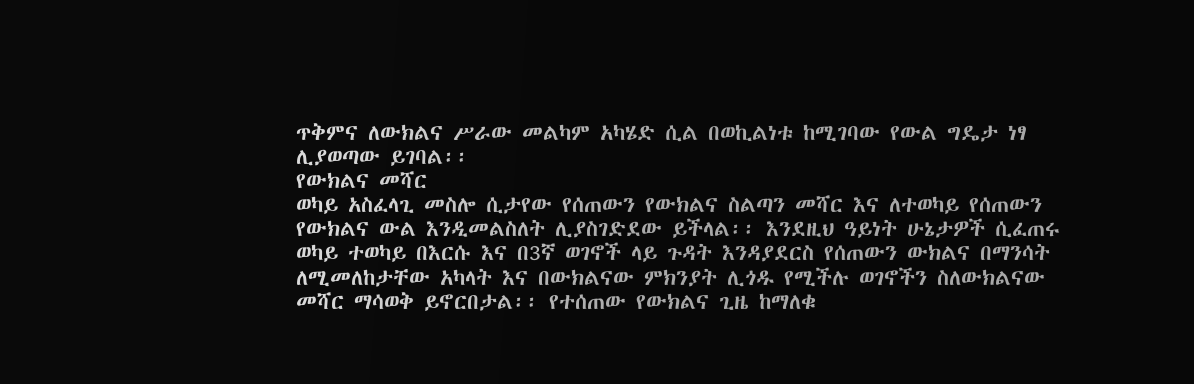ጥቅምና ለውክልና ሥራው መልካም አካሄድ ሲል በወኪልነቱ ከሚገባው የውል ግዴታ ነፃ ሊያወጣው ይገባል፡፡
የውክልና መሻር
ወካይ አስፈላጊ መስሎ ሲታየው የሰጠውን የውክልና ስልጣን መሻር እና ለተወካይ የሰጠውን የውክልና ውል እንዲመልስለት ሊያስገድደው ይችላል፡፡ እንደዚህ ዓይነት ሁኔታዎች ሲፈጠሩ ወካይ ተወካይ በእርሱ እና በ3ኛ ወገኖች ላይ ጉዳት እንዳያደርስ የሰጠውን ውክልና በማንሳት ለሚመለከታቸው አካላት እና በውክልናው ምክንያት ሊጎዱ የሚችሉ ወገኖችን ስለውክልናው መሻር ማሳወቅ ይኖርበታል፡፡ የተሰጠው የውክልና ጊዜ ከማለቁ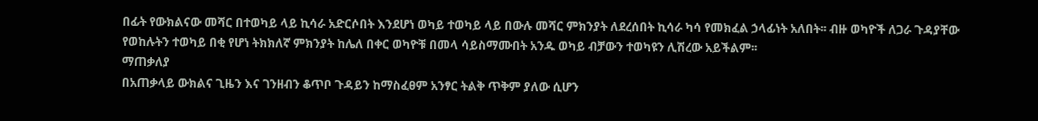በፊት የውክልናው መሻር በተወካይ ላይ ኪሳራ አድርሶበት እንደሆነ ወካይ ተወካይ ላይ በውሉ መሻር ምክንያት ለደረሰበት ኪሳራ ካሳ የመክፈል ኃላፊነት አለበት፡፡ ብዙ ወካዮች ለጋራ ጉዳያቸው የወከሉትን ተወካይ በቂ የሆነ ትክክለኛ ምክንያት ከሌለ በቀር ወካዮቹ በመላ ሳይስማሙበት አንዱ ወካይ ብቻውን ተወካዩን ሊሽረው አይችልም፡፡
ማጠቃለያ
በአጠቃላይ ውክልና ጊዜን እና ገንዘብን ቆጥቦ ጉዳይን ከማስፈፀም አንፃር ትልቅ ጥቅም ያለው ሲሆን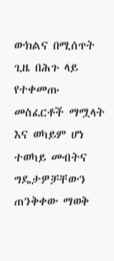ውክልና በሚሰጥት ጊዜ በሕጉ ላይ የተቀመጡ መስፈርቶች ማሟላት እና ወካይም ሆነ ተወካይ መብትና ግዴታዎቻቸውን ጠንቅቀው ማወቅ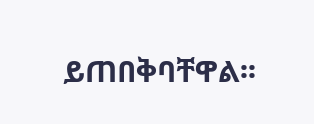ይጠበቅባቸዋል፡፡